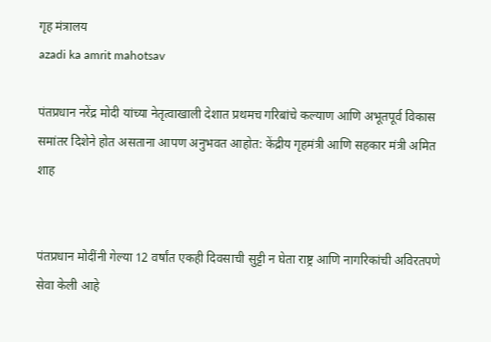गृह मंत्रालय
azadi ka amrit mahotsav

पंतप्रधान नरेंद्र मोदी यांच्या नेतृत्वाखाली देशात प्रथमच गरिबांचे कल्याण आणि अभूतपूर्व विकास समांतर दिशेने होत असताना आपण अनुभवत आहोत: केंद्रीय गृहमंत्री आणि सहकार मंत्री अमित शाह


पंतप्रधान मोदींनी गेल्या 12 वर्षांत एकही दिवसाची सुट्टी न घेता राष्ट्र आणि नागरिकांची अविरतपणे सेवा केली आहे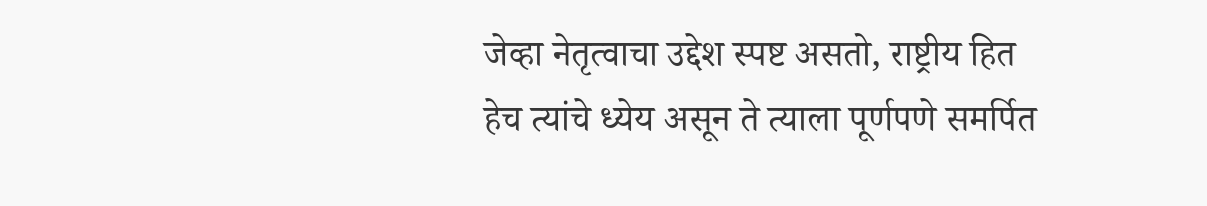जेव्हा नेतृत्वाचा उद्देश स्पष्ट असतो, राष्ट्रीय हित हेच त्यांचे ध्येय असून ते त्याला पूर्णपणे समर्पित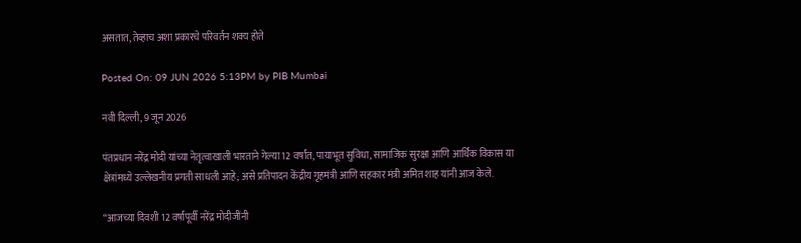असतात, तेव्हाच अशा प्रकारचे परिवर्तन शक्य होते

Posted On: 09 JUN 2026 5:13PM by PIB Mumbai

नवी दिल्ली, 9 जून 2026

पंतप्रधान नरेंद्र मोदी यांच्या नेतृत्वाखाली भारताने गेल्या 12 वर्षांत, पायाभूत सुविधा, सामाजिक सुरक्षा आणि आर्थिक विकास या क्षेत्रांमध्ये उल्लेखनीय प्रगती साधली आहे; असे प्रतिपादन केंद्रीय गृहमंत्री आणि सहकार मंत्री अमित शाह यांनी आज केले.

“आजच्या दिवशी 12 वर्षांपूर्वी नरेंद्र मोदीजींनी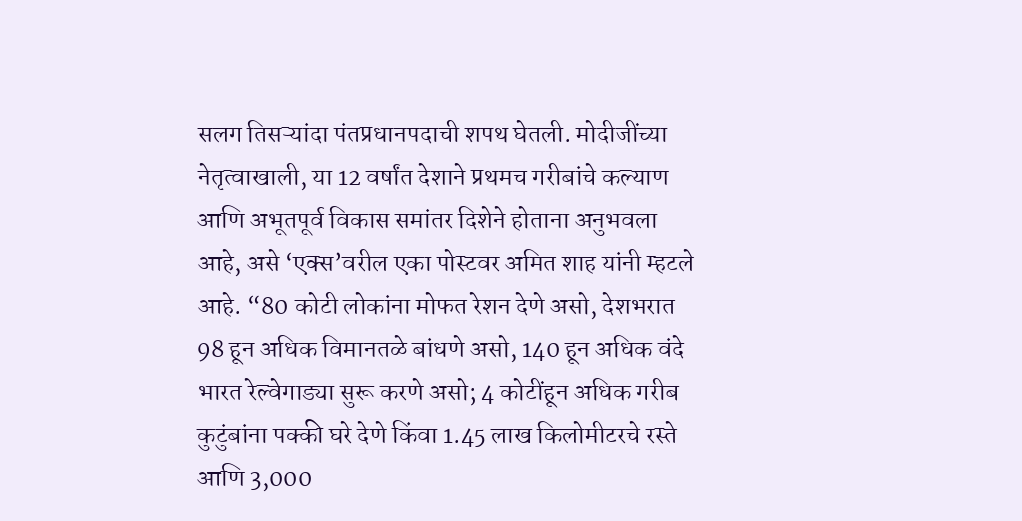सलग तिसऱ्यांदा पंतप्रधानपदाची शपथ घेतली. मोदीजींच्या नेतृत्वाखाली, या 12 वर्षांत देशाने प्रथमच गरीबांचे कल्याण आणि अभूतपूर्व विकास समांतर दिशेने होताना अनुभवला आहे, असे ‘एक्स’वरील एका पोस्टवर अमित शाह यांनी म्हटले आहे. “80 कोटी लोकांना मोफत रेशन देणे असो, देशभरात 98 हून अधिक विमानतळे बांधणे असो, 140 हून अधिक वंदे भारत रेल्वेगाड्या सुरू करणे असो; 4 कोटींहून अधिक गरीब कुटुंबांना पक्की घरे देणे किंवा 1.45 लाख किलोमीटरचे रस्ते आणि 3,000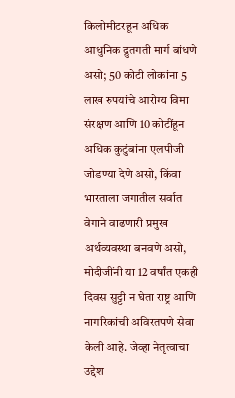किलोमीटरहून अधिक आधुनिक द्रुतगती मार्ग बांधणे असो; 50 कोटी लोकांना 5 लाख रुपयांचे आरोग्य विमा संरक्षण आणि 10 कोटींहून अधिक कुटुंबांना एलपीजी जोडण्या देणे असो, किंवा भारताला जगातील सर्वात वेगाने वाढणारी प्रमुख अर्थव्यवस्था बनवणे असो, मोदीजींनी या 12 वर्षांत एकही दिवस सुट्टी न घेता राष्ट्र आणि नागरिकांची अविरतपणे सेवा केली आहे. जेव्हा नेतृत्वाचा उद्देश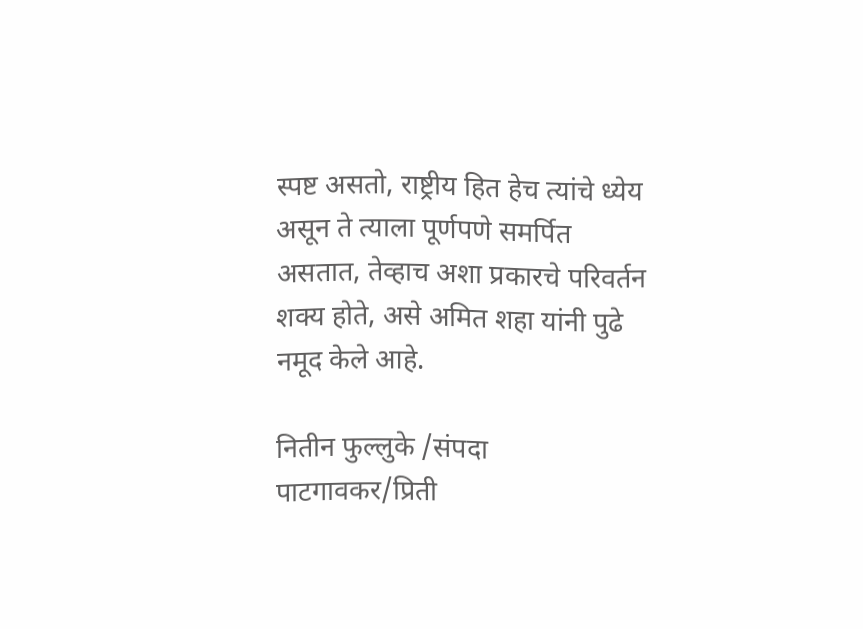स्पष्ट असतो, राष्ट्रीय हित हेच त्यांचे ध्येय असून ते त्याला पूर्णपणे समर्पित असतात, तेव्हाच अशा प्रकारचे परिवर्तन शक्य होते, असे अमित शहा यांनी पुढे नमूद केले आहे.

नितीन फुल्लुके /संपदा पाटगावकर/प्रिती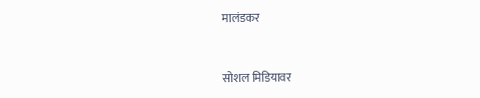मालंडकर



सोशल मिडियावर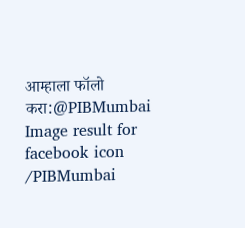आम्हाला फॉलो करा:@PIBMumbai   Image result for facebook icon /PIBMumbai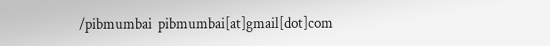/pibmumbai  pibmumbai[at]gmail[dot]com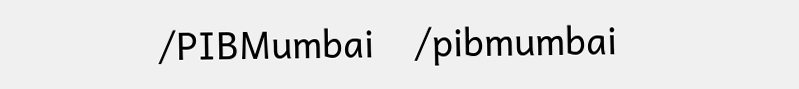/PIBMumbai    /pibmumbai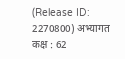(Release ID: 2270800) अभ्यागत कक्ष : 62